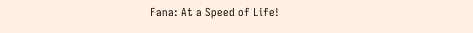Fana: At a Speed of Life!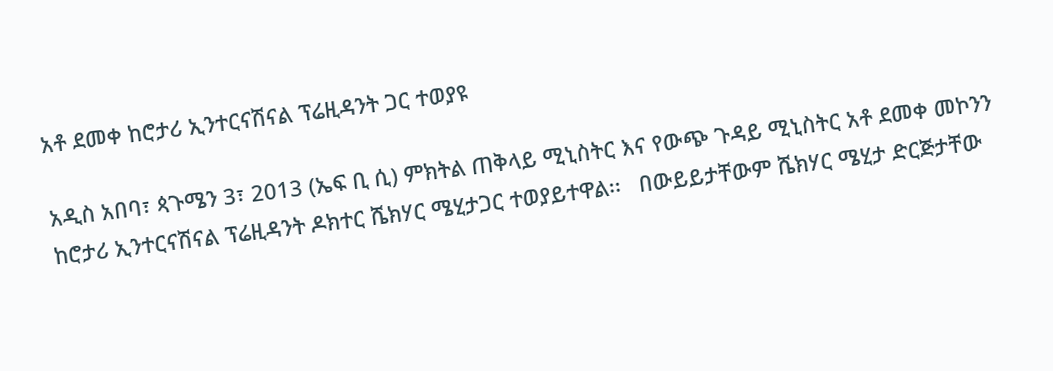አቶ ደመቀ ከሮታሪ ኢንተርናሽናል ፕሬዚዳንት ጋር ተወያዩ

አዲስ አበባ፣ ጳጉሜን 3፣ 2013 (ኤፍ ቢ ሲ) ምክትል ጠቅላይ ሚኒስትር እና የውጭ ጉዳይ ሚኒስትር አቶ ደመቀ መኮንን ከሮታሪ ኢንተርናሽናል ፕሬዚዳንት ዶክተር ሼክሃር ሜሂታጋር ተወያይተዋል፡፡   በውይይታቸውም ሼክሃር ሜሂታ ድርጅታቸው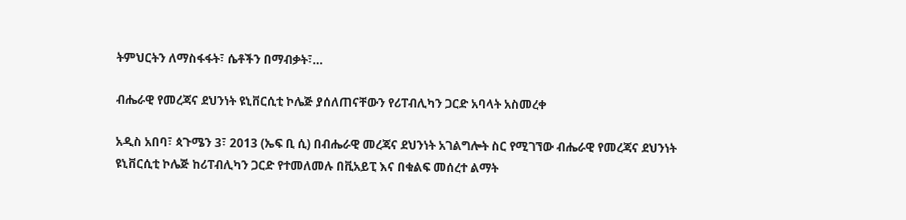ትምህርትን ለማስፋፋት፣ ሴቶችን በማብቃት፣…

ብሔራዊ የመረጃና ደህንነት ዩኒቨርሲቲ ኮሌጅ ያሰለጠናቸውን የሪፐብሊካን ጋርድ አባላት አስመረቀ

አዲስ አበባ፣ ጳጉሜን 3፣ 2013 (ኤፍ ቢ ሲ) በብሔራዊ መረጃና ደህንነት አገልግሎት ስር የሚገኘው ብሔራዊ የመረጃና ደህንነት ዩኒቨርሲቲ ኮሌጅ ከሪፐብሊካን ጋርድ የተመለመሉ በቪአይፒ እና በቁልፍ መሰረተ ልማት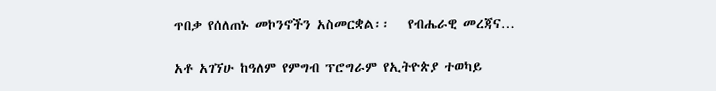ጥበቃ የሰለጠኑ መኮንኖችን አስመርቋል፡፡   የብሔራዊ መረጃና…

አቶ አገኘሁ ከዓለም የምግብ ፕሮግራም የኢትዮጵያ ተወካይ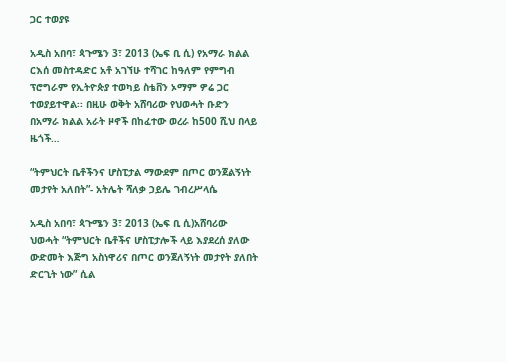ጋር ተወያዩ

አዲስ አበባ፣ ጳጉሜን 3፣ 2013 (ኤፍ ቢ ሲ) የአማራ ክልል ርእሰ መስተዳድር አቶ አገኘሁ ተሻገር ከዓለም የምግብ ፕሮግራም የኢትዮጵያ ተወካይ ስቴቨን ኦማም ዎሬ ጋር ተወያይተዋል፡፡ በዚሁ ወቅት አሸባሪው የህወሓት ቡድን በአማራ ክልል አራት ዞኖች በከፈተው ወረራ ከ500 ሺህ በላይ ዜጎች…

“ትምህርት ቤቶችንና ሆስፒታል ማውደም በጦር ወንጀልኝነት መታየት አለበት”- አትሌት ሻለቃ ኃይሌ ገብረሥላሴ

አዲስ አበባ፣ ጳጉሜን 3፣ 2013 (ኤፍ ቢ ሲ)አሸባሪው ህወሓት “ትምህርት ቤቶችና ሆስፒታሎች ላይ እያደረሰ ያለው ውድመት እጅግ አስነዋሪና በጦር ወንጀለኝነት መታየት ያለበት ድርጊት ነው” ሲል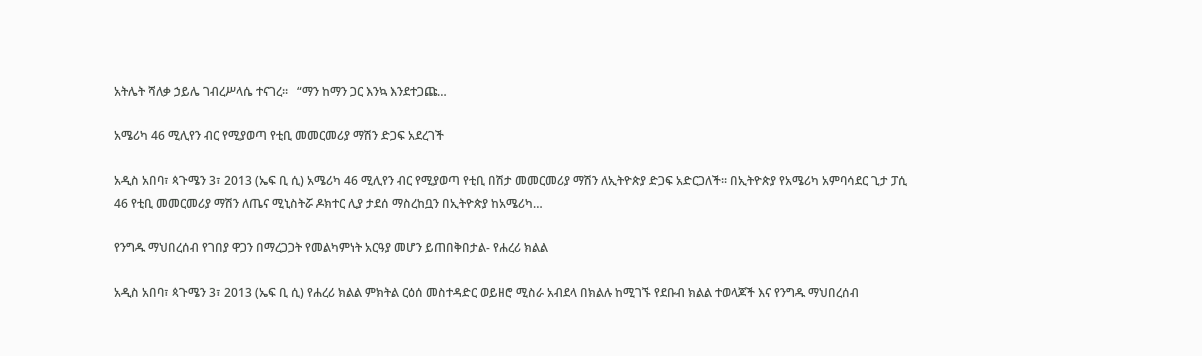አትሌት ሻለቃ ኃይሌ ገብረሥላሴ ተናገረ፡፡   “ማን ከማን ጋር እንኳ እንደተጋጩ…

አሜሪካ 46 ሚሊየን ብር የሚያወጣ የቲቢ መመርመሪያ ማሽን ድጋፍ አደረገች

አዲስ አበባ፣ ጳጉሜን 3፣ 2013 (ኤፍ ቢ ሲ) አሜሪካ 46 ሚሊየን ብር የሚያወጣ የቲቢ በሽታ መመርመሪያ ማሽን ለኢትዮጵያ ድጋፍ አድርጋለች፡፡ በኢትዮጵያ የአሜሪካ አምባሳደር ጊታ ፓሲ 46 የቲቢ መመርመሪያ ማሽን ለጤና ሚኒስትሯ ዶክተር ሊያ ታደሰ ማስረከቧን በኢትዮጵያ ከአሜሪካ…

የንግዱ ማህበረሰብ የገበያ ዋጋን በማረጋጋት የመልካምነት አርዓያ መሆን ይጠበቅበታል- የሐረሪ ክልል

አዲስ አበባ፣ ጳጉሜን 3፣ 2013 (ኤፍ ቢ ሲ) የሐረሪ ክልል ምክትል ርዕሰ መስተዳድር ወይዘሮ ሚስራ አብደላ በክልሉ ከሚገኙ የደቡብ ክልል ተወላጆች እና የንግዱ ማህበረሰብ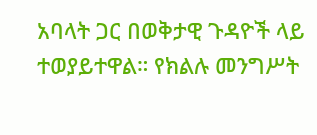አባላት ጋር በወቅታዊ ጉዳዮች ላይ ተወያይተዋል። የክልሉ መንግሥት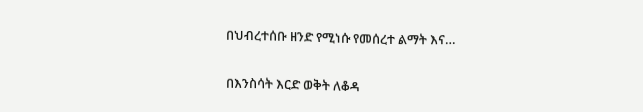በህብረተሰቡ ዘንድ የሚነሱ የመሰረተ ልማት እና…

በእንስሳት እርድ ወቅት ለቆዳ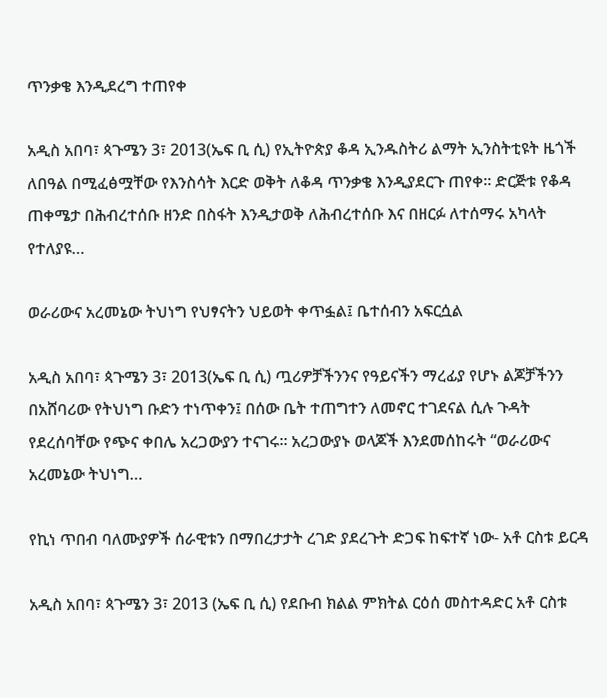ጥንቃቄ እንዲደረግ ተጠየቀ

አዲስ አበባ፣ ጳጉሜን 3፣ 2013(ኤፍ ቢ ሲ) የኢትዮጵያ ቆዳ ኢንዱስትሪ ልማት ኢንስትቲዩት ዜጎች ለበዓል በሚፈፅሟቸው የእንስሳት እርድ ወቅት ለቆዳ ጥንቃቄ እንዲያደርጉ ጠየቀ፡፡ ድርጅቱ የቆዳ ጠቀሜታ በሕብረተሰቡ ዘንድ በስፋት እንዲታወቅ ለሕብረተሰቡ እና በዘርፉ ለተሰማሩ አካላት የተለያዩ…

ወራሪውና አረመኔው ትህነግ የህፃናትን ህይወት ቀጥፏል፤ ቤተሰብን አፍርሷል

አዲስ አበባ፣ ጳጉሜን 3፣ 2013(ኤፍ ቢ ሲ) ጧሪዎቻችንንና የዓይናችን ማረፊያ የሆኑ ልጆቻችንን በአሸባሪው የትህነግ ቡድን ተነጥቀን፤ በሰው ቤት ተጠግተን ለመኖር ተገደናል ሲሉ ጉዳት የደረሰባቸው የጭና ቀበሌ አረጋውያን ተናገሩ። አረጋውያኑ ወላጆች እንደመሰከሩት “ወራሪውና አረመኔው ትህነግ…

የኪነ ጥበብ ባለሙያዎች ሰራዊቱን በማበረታታት ረገድ ያደረጉት ድጋፍ ከፍተኛ ነው- አቶ ርስቱ ይርዳ

አዲስ አበባ፣ ጳጉሜን 3፣ 2013 (ኤፍ ቢ ሲ) የደቡብ ክልል ምክትል ርዕሰ መስተዳድር አቶ ርስቱ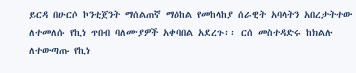ይርዳ በሁርሶ ኮንቲጀንት ማሰልጠኛ ማዕከል የመከላከያ ሰራዊት አባላትን አበረታትተው ለተመለሱ የኪነ ጥበብ ባለሙያዎች አቀባበል አደረጉ፡፡ ርሰ መስተዳድሩ ከክልሉ ለተውጣጡ የኪነ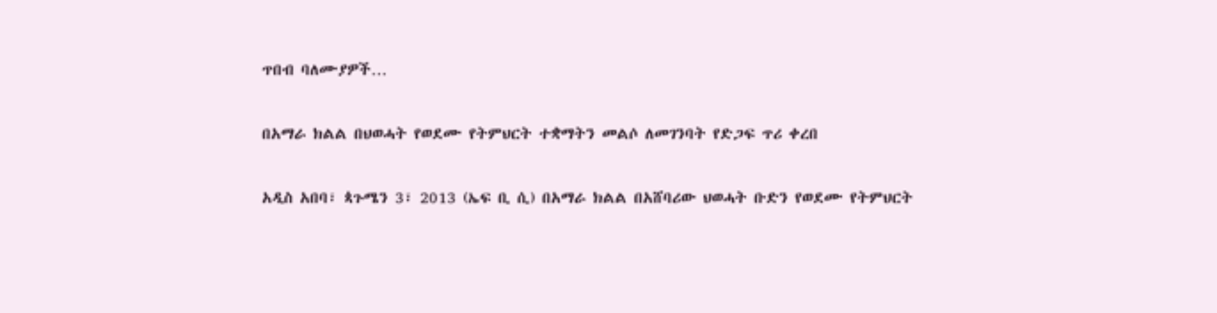ጥበብ ባለሙያዎች…

በአማራ ክልል በህወሓት የወደሙ የትምህርት ተቋማትን መልሶ ለመገንባት የድጋፍ ጥሪ ቀረበ

አዲስ አበባ፣ ጳጉሜን 3፣ 2013 (ኤፍ ቢ ሲ) በአማራ ክልል በአሸባሪው ህወሓት ቡድን የወደሙ የትምህርት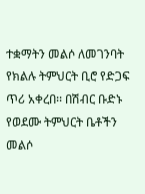ተቋማትን መልሶ ለመገንባት የክልሉ ትምህርት ቢሮ የድጋፍ ጥሪ አቀረበ፡፡ በሽብር ቡድኑ የወደሙ ትምህርት ቤቶችን መልሶ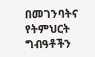በመገንባትና የትምህርት ግብዓቶችን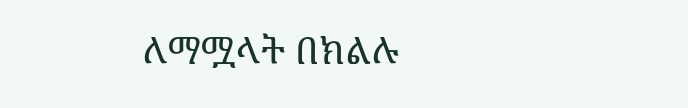ለማሟላት በክልሉ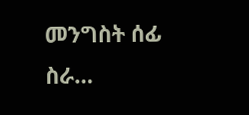መንግስት ሰፊ ስራ…